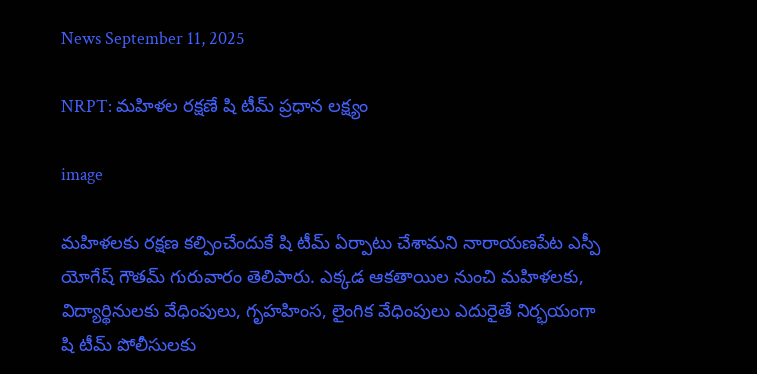News September 11, 2025

NRPT: మహిళల రక్షణే షి టీమ్ ప్రధాన లక్ష్యం

image

మహిళలకు రక్షణ కల్పించేందుకే షి టీమ్ ఏర్పాటు చేశామని నారాయణపేట ఎస్పీ యోగేష్ గౌతమ్ గురువారం తెలిపారు. ఎక్కడ ఆకతాయిల నుంచి మహిళలకు, విద్యార్థినులకు వేధింపులు, గృహహింస, లైంగిక వేధింపులు ఎదురైతే నిర్భయంగా షి టీమ్ పోలీసులకు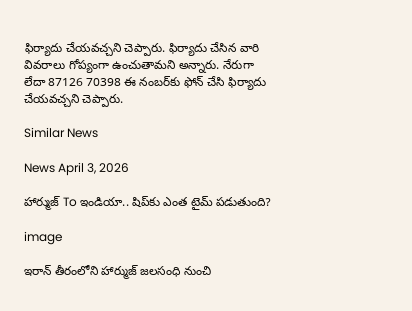ఫిర్యాదు చేయవచ్చని చెప్పారు. ఫిర్యాదు చేసిన వారి వివరాలు గోప్యంగా ఉంచుతామని అన్నారు. నేరుగా లేదా 87126 70398 ఈ నంబర్‌కు ఫోన్ చేసి ఫిర్యాదు చేయవచ్చని చెప్పారు.

Similar News

News April 3, 2026

హార్ముజ్ To ఇండియా.. షిప్‌కు ఎంత టైమ్ పడుతుంది?

image

ఇరాన్ తీరంలోని హార్ముజ్ జలసంధి నుంచి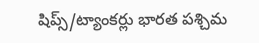షిప్స్/ట్యాంకర్లు భారత పశ్చిమ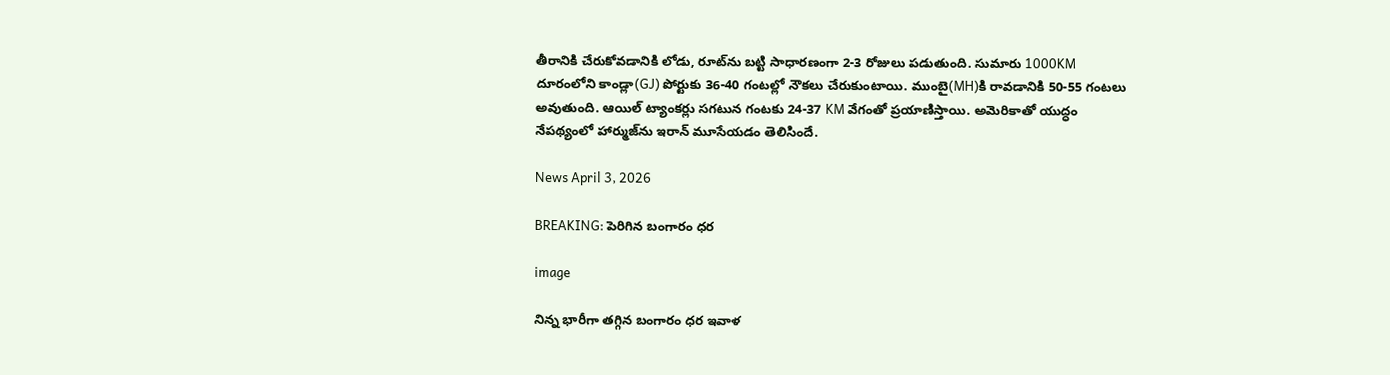తీరానికి చేరుకోవడానికి లోడు, రూట్‌ను బట్టి సాధారణంగా 2-3 రోజులు పడుతుంది. సుమారు 1000KM దూరంలోని కాండ్లా(GJ) పోర్టుకు 36-40 గంటల్లో నౌకలు చేరుకుంటాయి. ముంబై(MH)కి రావడానికి 50-55 గంటలు అవుతుంది. ఆయిల్ ట్యాంకర్లు సగటున గంటకు 24-37 KM వేగంతో ప్రయాణిస్తాయి. అమెరికాతో యుద్ధం నేపథ్యంలో హార్ముజ్‌ను ఇరాన్ మూసేయడం తెలిసిందే.

News April 3, 2026

BREAKING: పెరిగిన బంగారం ధర

image

నిన్న భారీగా తగ్గిన బంగారం ధర ఇవాళ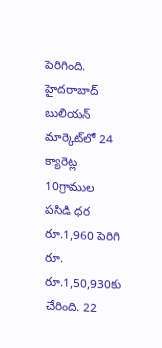పెరిగింది. హైదరాబాద్ బులియన్ మార్కెట్‌లో 24 క్యారెట్ల 10గ్రాముల పసిడి ధర రూ.1,960 పెరిగి రూ. రూ.1,50,930కు చేరింది. 22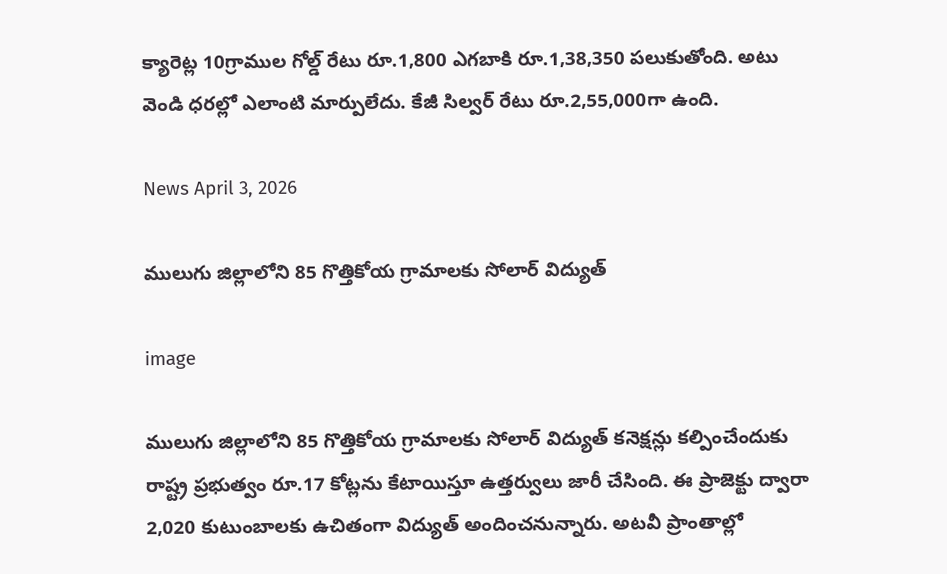క్యారెట్ల 10గ్రాముల గోల్డ్ రేటు రూ.1,800 ఎగబాకి రూ.1,38,350 పలుకుతోంది. అటు వెండి ధరల్లో ఎలాంటి మార్పులేదు. కేజీ సిల్వర్ రేటు రూ.2,55,000గా ఉంది.

News April 3, 2026

ములుగు జిల్లాలోని 85 గొత్తికోయ గ్రామాలకు సోలార్ విద్యుత్

image

ములుగు జిల్లాలోని 85 గొత్తికోయ గ్రామాలకు సోలార్ విద్యుత్ కనెక్షన్లు కల్పించేందుకు రాష్ట్ర ప్రభుత్వం రూ.17 కోట్లను కేటాయిస్తూ ఉత్తర్వులు జారీ చేసింది. ఈ ప్రాజెక్టు ద్వారా 2,020 కుటుంబాలకు ఉచితంగా విద్యుత్ అందించనున్నారు. అటవీ ప్రాంతాల్లో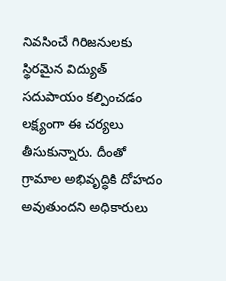నివసించే గిరిజనులకు స్థిరమైన విద్యుత్ సదుపాయం కల్పించడం లక్ష్యంగా ఈ చర్యలు తీసుకున్నారు. దీంతో గ్రామాల అభివృద్ధికి దోహదం అవుతుందని అధికారులు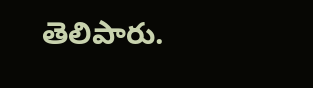తెలిపారు.